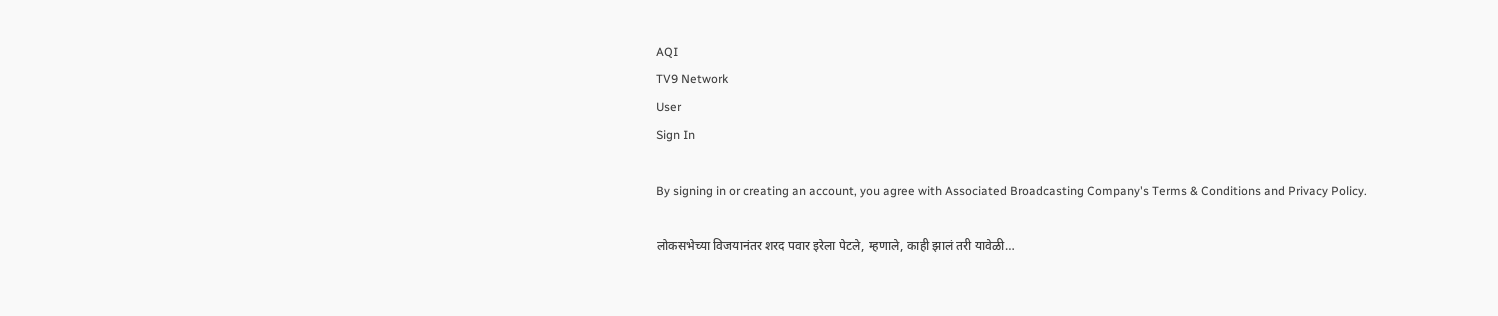AQI
TV9 Network
User
Sign In

By signing in or creating an account, you agree with Associated Broadcasting Company's Terms & Conditions and Privacy Policy.

लोकसभेच्या विजयानंतर शरद पवार इरेला पेटले, म्हणाले, काही झालं तरी यावेळी…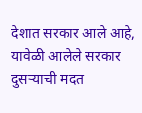देशात सरकार आले आहे, यावेळी आलेले सरकार दुसऱ्याची मदत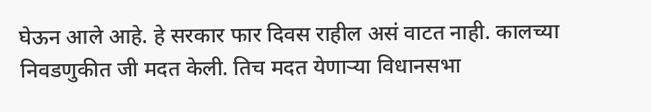घेऊन आले आहे. हे सरकार फार दिवस राहील असं वाटत नाही. कालच्या निवडणुकीत जी मदत केली. तिच मदत येणाऱ्या विधानसभा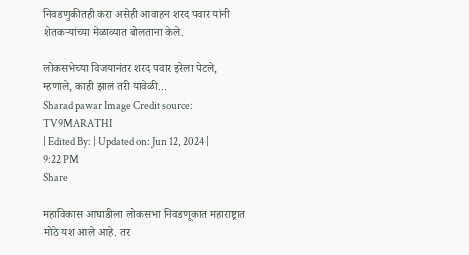निवडणुकीतही करा असेही आवाहन शरद पवार यांनी शेतकऱ्यांच्या मेळाव्यात बोलताना केले.

लोकसभेच्या विजयानंतर शरद पवार इरेला पेटले, म्हणाले, काही झालं तरी यावेळी...
Sharad pawar Image Credit source: TV9MARATHI
| Edited By: | Updated on: Jun 12, 2024 | 9:22 PM
Share

महाविकास आघाडीला लोकसभा निवडणूकात महाराष्ट्रात मोठे यश आले आहे. तर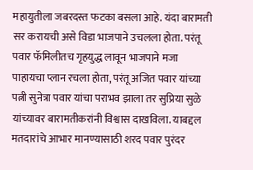महायुतीला जबरदस्त फटका बसला आहे. यंदा बारामती सर करायची असे विडा भाजपाने उचलला होता. परंतू पवार फॅमिलीतच गृहयुद्ध लावून भाजपाने मजा पाहायचा प्लान रचला होता, परंतू अजित पवार यांच्या पत्नी सुनेत्रा पवार यांचा पराभव झाला तर सुप्रिया सुळे यांच्यावर बारामतीकरांनी विश्वास दाखविला. याबद्दल मतदारांचे आभार मानण्यासाठी शरद पवार पुरंदर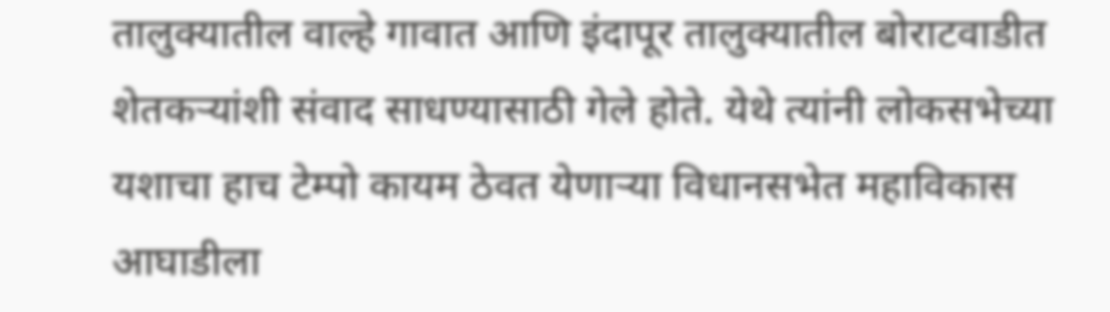तालुक्यातील वाल्हे गावात आणि इंदापूर तालुक्यातील बोराटवाडीत शेतकऱ्यांशी संवाद साधण्यासाठी गेले होते. येथे त्यांनी लोकसभेच्या यशाचा हाच टेम्पो कायम ठेवत येणाऱ्या विधानसभेत महाविकास आघाडीला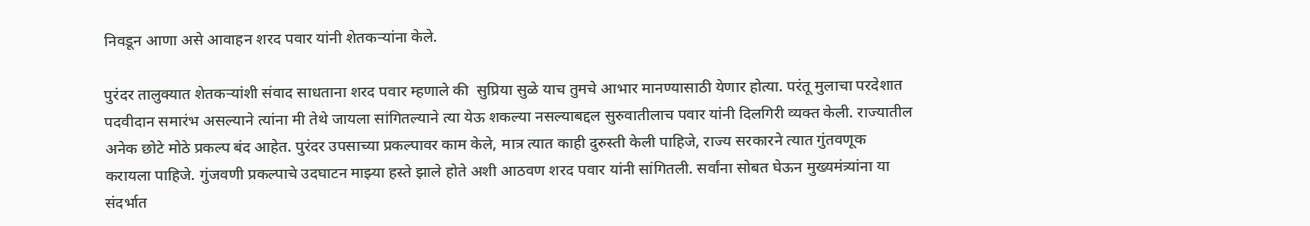निवडून आणा असे आवाहन शरद पवार यांनी शेतकऱ्यांना केले.

पुरंदर तालुक्यात शेतकऱ्यांशी संवाद साधताना शरद पवार म्हणाले की  सुप्रिया सुळे याच तुमचे आभार मानण्यासाठी येणार होत्या. परंतू मुलाचा परदेशात पदवीदान समारंभ असल्याने त्यांना मी तेथे जायला सांगितल्याने त्या येऊ शकल्या नसल्याबद्दल सुरुवातीलाच पवार यांनी दिलगिरी व्यक्त केली. राज्यातील अनेक छोटे मोठे प्रकल्प बंद आहेत. पुरंदर उपसाच्या प्रकल्पावर काम केले, मात्र त्यात काही दुरुस्ती केली पाहिजे, राज्य सरकारने त्यात गुंतवणूक करायला पाहिजे. गुंजवणी प्रकल्पाचे उदघाटन माझ्या हस्ते झाले होते अशी आठवण शरद पवार यांनी सांगितली. सर्वांना सोबत घेऊन मुख्यमंत्र्यांना या संदर्भात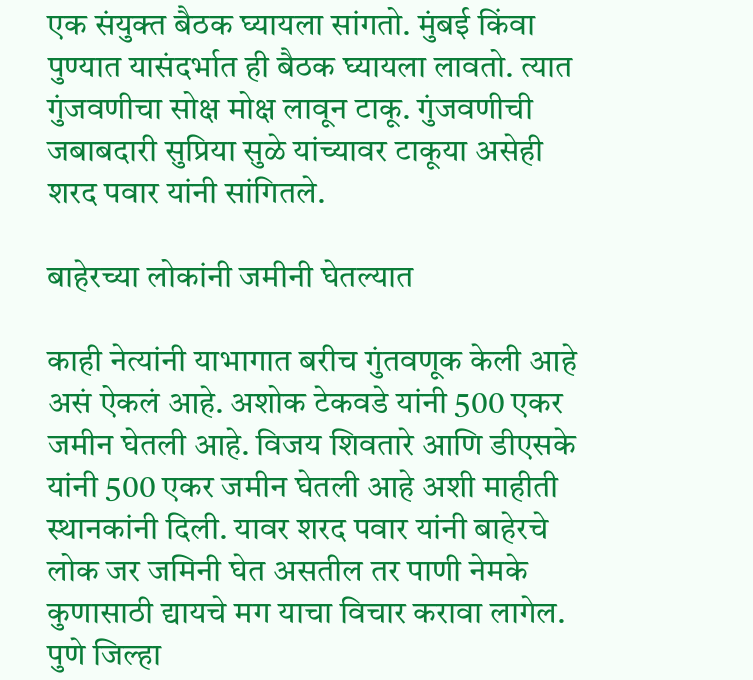एक संयुक्त बैठक घ्यायला सांगतो. मुंबई किंवा पुण्यात यासंदर्भात ही बैठक घ्यायला लावतो. त्यात गुंजवणीचा सोक्ष मोक्ष लावून टाकू. गुंजवणीची जबाबदारी सुप्रिया सुळे यांच्यावर टाकूया असेही शरद पवार यांनी सांगितले.

बाहेरच्या लोकांनी जमीनी घेतल्यात

काही नेत्यांनी याभागात बरीच गुंतवणूक केली आहे असं ऐकलं आहे. अशोक टेकवडे यांनी 500 एकर जमीन घेतली आहे. विजय शिवतारे आणि डीएसके यांनी 500 एकर जमीन घेतली आहे अशी माहीती स्थानकांनी दिली. यावर शरद पवार यांनी बाहेरचे लोक जर जमिनी घेत असतील तर पाणी नेमके कुणासाठी द्यायचे मग याचा विचार करावा लागेल. पुणे जिल्हा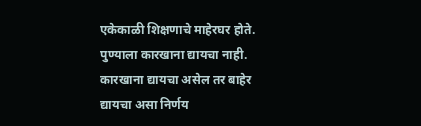एकेकाळी शिक्षणाचे माहेरघर होते. पुण्याला कारखाना द्यायचा नाही. कारखाना द्यायचा असेल तर बाहेर द्यायचा असा निर्णय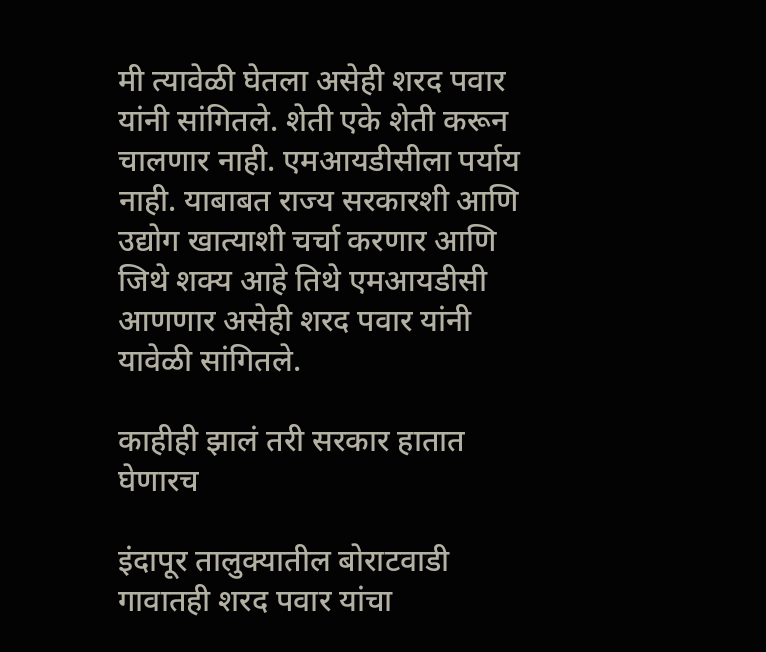मी त्यावेळी घेतला असेही शरद पवार यांनी सांगितले. शेती एके शेती करून चालणार नाही. एमआयडीसीला पर्याय नाही. याबाबत राज्य सरकारशी आणि उद्योग खात्याशी चर्चा करणार आणि जिथे शक्य आहे तिथे एमआयडीसी आणणार असेही शरद पवार यांनी यावेळी सांगितले.

काहीही झालं तरी सरकार हातात घेणारच

इंदापूर तालुक्यातील बोराटवाडी गावातही शरद पवार यांचा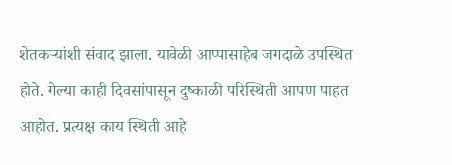शेतकऱ्यांशी संवाद झाला. यावेळी आप्पासाहेब जगदाळे उपस्थित होते. गेल्या काही दिवसांपासून दुष्काळी परिस्थिती आपण पाहत आहोत. प्रत्यक्ष काय स्थिती आहे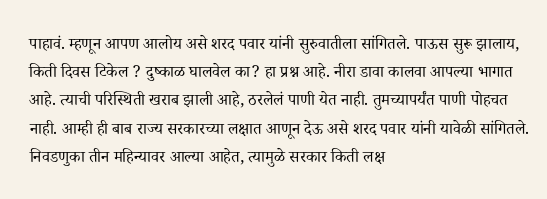पाहावं. म्हणून आपण आलोय असे शरद पवार यांनी सुरुवातीला सांगितले. पाऊस सुरू झालाय, किती दिवस टिकेल ? दुष्काळ घालवेल का? हा प्रश्न आहे. नीरा डावा कालवा आपल्या भागात आहे. त्याची परिस्थिती खराब झाली आहे, ठरलेलं पाणी येत नाही. तुमच्यापर्यंत पाणी पोहचत नाही. आम्ही ही बाब राज्य सरकारच्या लक्षात आणून देऊ असे शरद पवार यांनी यावेळी सांगितले. निवडणुका तीन महिन्यावर आल्या आहेत, त्यामुळे सरकार किती लक्ष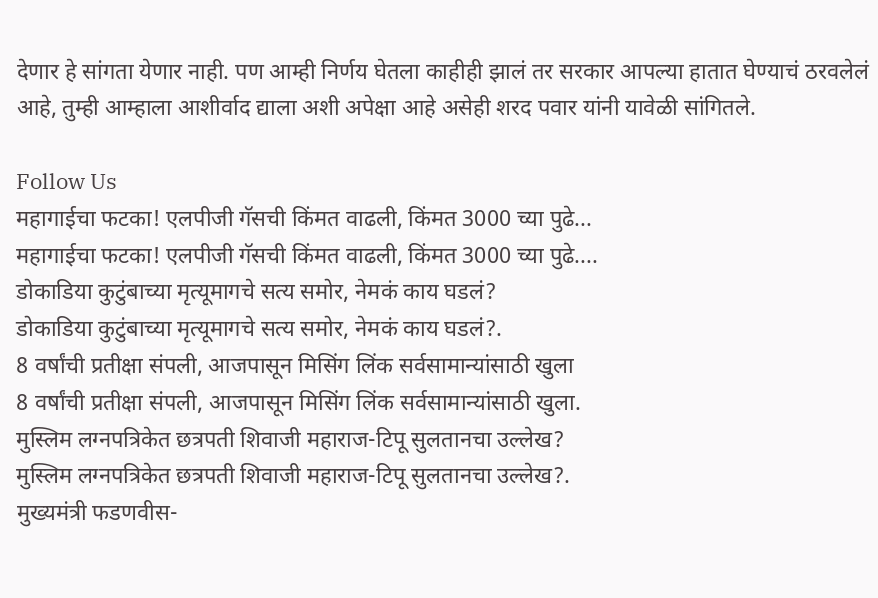देणार हे सांगता येणार नाही. पण आम्ही निर्णय घेतला काहीही झालं तर सरकार आपल्या हातात घेण्याचं ठरवलेलं आहे, तुम्ही आम्हाला आशीर्वाद द्याला अशी अपेक्षा आहे असेही शरद पवार यांनी यावेळी सांगितले.

Follow Us
महागाईचा फटका! एलपीजी गॅसची किंमत वाढली, किंमत 3000 च्या पुढे...
महागाईचा फटका! एलपीजी गॅसची किंमत वाढली, किंमत 3000 च्या पुढे....
डोकाडिया कुटुंबाच्या मृत्यूमागचे सत्य समोर, नेमकं काय घडलं?
डोकाडिया कुटुंबाच्या मृत्यूमागचे सत्य समोर, नेमकं काय घडलं?.
8 वर्षांची प्रतीक्षा संपली, आजपासून मिसिंग लिंक सर्वसामान्यांसाठी खुला
8 वर्षांची प्रतीक्षा संपली, आजपासून मिसिंग लिंक सर्वसामान्यांसाठी खुला.
मुस्लिम लग्नपत्रिकेत छत्रपती शिवाजी महाराज-टिपू सुलतानचा उल्लेख?
मुस्लिम लग्नपत्रिकेत छत्रपती शिवाजी महाराज-टिपू सुलतानचा उल्लेख?.
मुख्यमंत्री फडणवीस-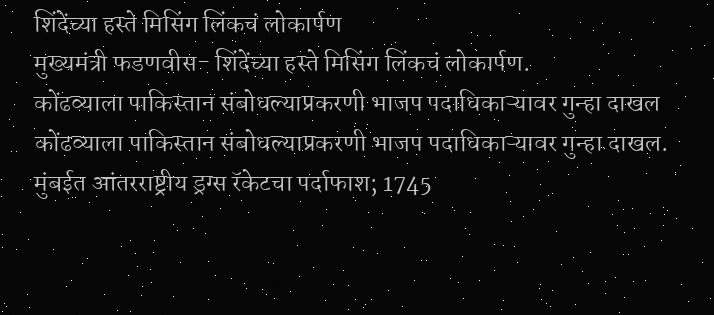शिंदेंच्या हस्ते मिसिंग लिंकचं लोकार्पण
मुख्यमंत्री फडणवीस- शिंदेंच्या हस्ते मिसिंग लिंकचं लोकार्पण.
कोंढव्याला पाकिस्तान संबोधल्याप्रकरणी भाजप पदाधिकाऱ्यावर गुन्हा दाखल
कोंढव्याला पाकिस्तान संबोधल्याप्रकरणी भाजप पदाधिकाऱ्यावर गुन्हा दाखल.
मुंबईत आंतरराष्ट्रीय ड्रग्स रॅकेटचा पर्दाफाश; 1745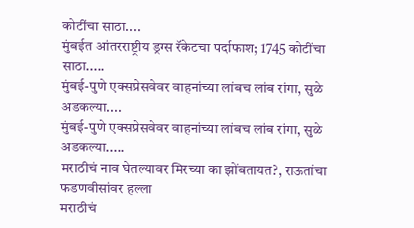कोटींचा साठा....
मुंबईत आंतरराष्ट्रीय ड्रग्स रॅकेटचा पर्दाफाश; 1745 कोटींचा साठा.....
मुंबई-पुणे एक्सप्रेसवेवर वाहनांच्या लांबच लांब रांगा, सुळे अडकल्या....
मुंबई-पुणे एक्सप्रेसवेवर वाहनांच्या लांबच लांब रांगा, सुळे अडकल्या.....
मराठीचं नाव घेतल्यावर मिरच्या का झोंबतायत?, राऊतांचा फडणवीसांवर हल्ला
मराठीचं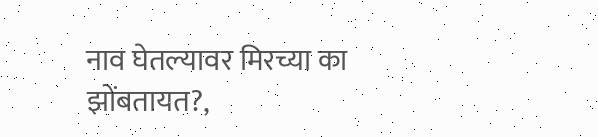नाव घेतल्यावर मिरच्या का झोंबतायत?,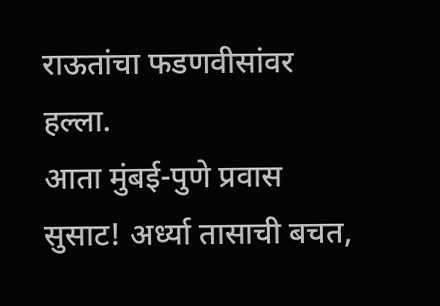राऊतांचा फडणवीसांवर हल्ला.
आता मुंबई-पुणे प्रवास सुसाट! अर्ध्या तासाची बचत,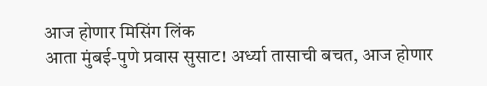आज होणार मिसिंग लिंक
आता मुंबई-पुणे प्रवास सुसाट! अर्ध्या तासाची बचत, आज होणार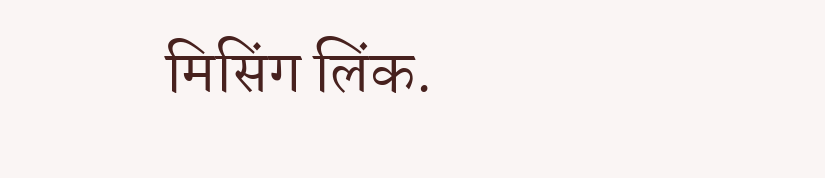मिसिंग लिंक.